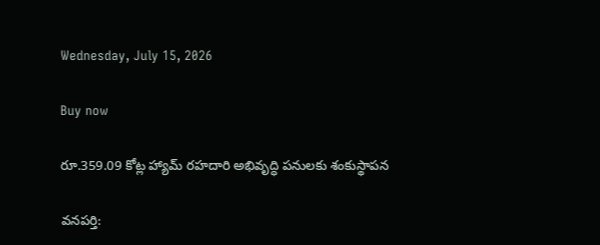Wednesday, July 15, 2026

Buy now

రూ.359.09 కోట్ల హ్యామ్ రహదారి అభివృద్ధి పనులకు శంకుస్థాపన

వనపర్తి: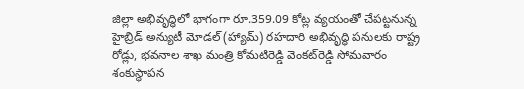జిల్లా అభివృద్ధిలో భాగంగా రూ.359.09 కోట్ల వ్యయంతో చేపట్టనున్న హైబ్రిడ్ అన్యుటీ మోడల్ (హ్యామ్) రహదారి అభివృద్ధి పనులకు రాష్ట్ర రోడ్లు, భవనాల శాఖ మంత్రి కోమటిరెడ్డి వెంకట్‌రెడ్డి సోమవారం శంకుస్థాపన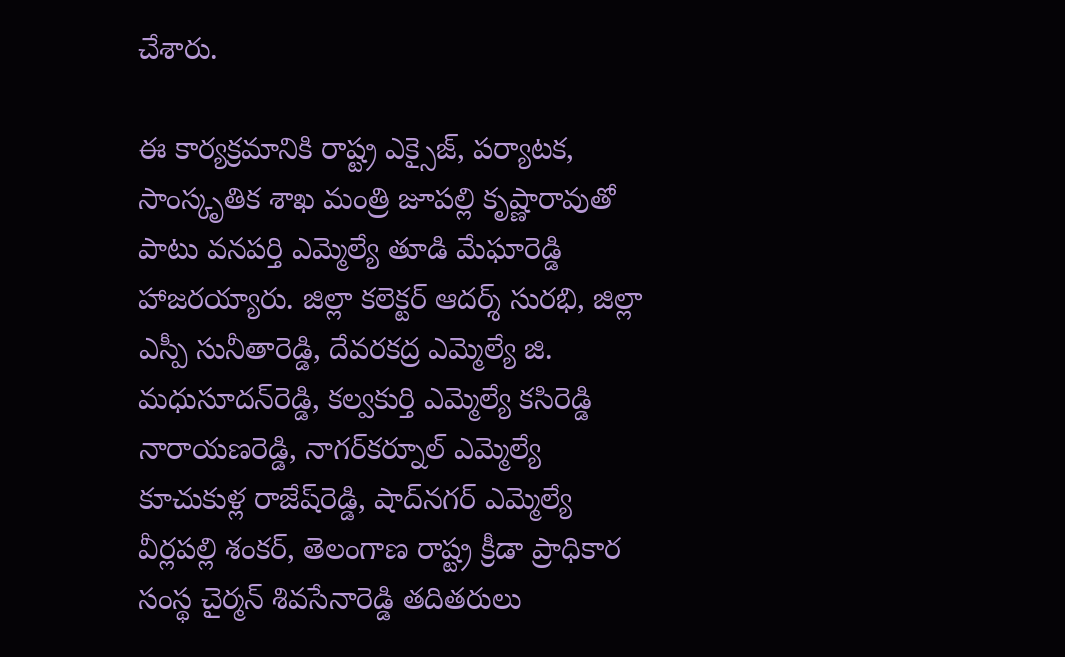చేశారు.

ఈ కార్యక్రమానికి రాష్ట్ర ఎక్సైజ్, పర్యాటక, సాంస్కృతిక శాఖ మంత్రి జూపల్లి కృష్ణారావుతో పాటు వనపర్తి ఎమ్మెల్యే తూడి మేఘారెడ్డి హాజరయ్యారు. జిల్లా కలెక్టర్ ఆదర్శ్ సురభి, జిల్లా ఎస్పీ సునీతారెడ్డి, దేవరకద్ర ఎమ్మెల్యే జి. మధుసూదన్‌రెడ్డి, కల్వకుర్తి ఎమ్మెల్యే కసిరెడ్డి నారాయణరెడ్డి, నాగర్‌కర్నూల్ ఎమ్మెల్యే కూచుకుళ్ల రాజేష్‌రెడ్డి, షాద్‌నగర్ ఎమ్మెల్యే వీర్లపల్లి శంకర్, తెలంగాణ రాష్ట్ర క్రీడా ప్రాధికార సంస్థ చైర్మన్ శివసేనారెడ్డి తదితరులు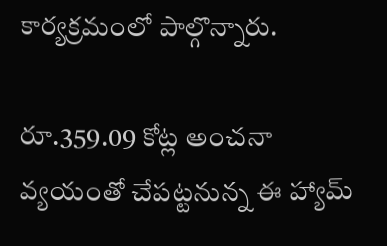కార్యక్రమంలో పాల్గొన్నారు.

రూ.359.09 కోట్ల అంచనా వ్యయంతో చేపట్టనున్న ఈ హ్యామ్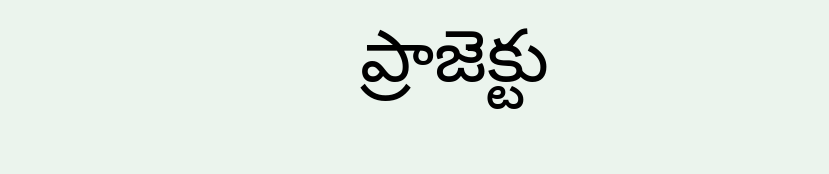ప్రాజెక్టు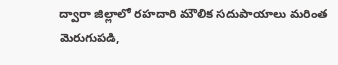ద్వారా జిల్లాలో రహదారి మౌలిక సదుపాయాలు మరింత మెరుగుపడి,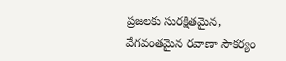ప్రజలకు సురక్షితమైన, వేగవంతమైన రవాణా సౌకర్యం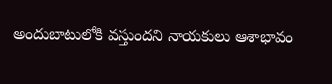అందుబాటులోకి వస్తుందని నాయకులు ఆశాభావం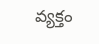వ్యక్తం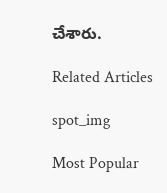చేశారు.

Related Articles

spot_img

Most Popular